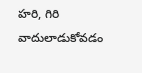హరి, గిరి వాదులాడుకోవడం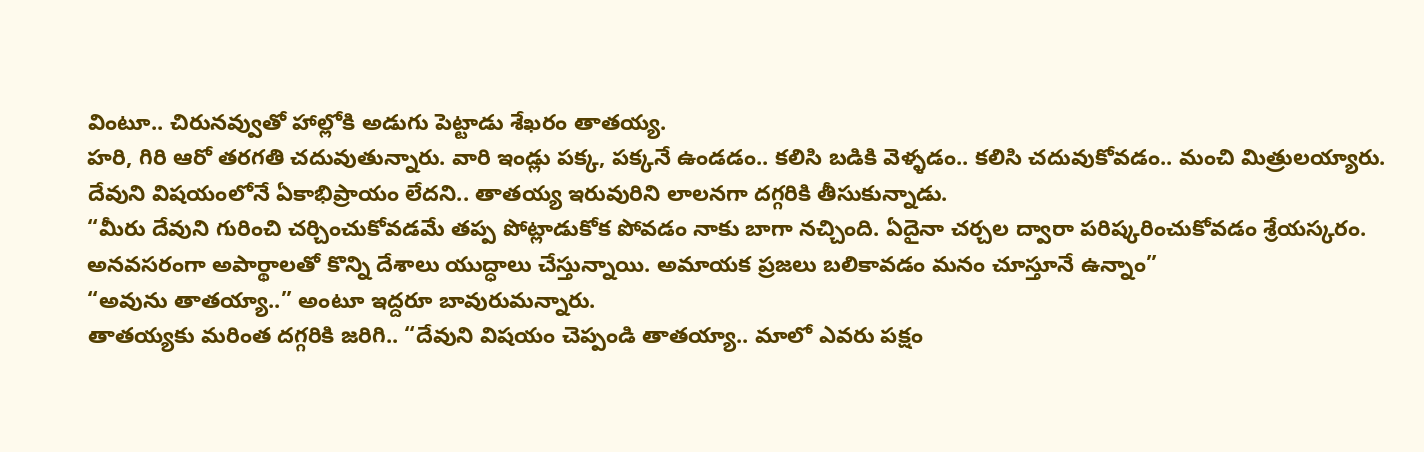వింటూ.. చిరునవ్వుతో హాల్లోకి అడుగు పెట్టాడు శేఖరం తాతయ్య.
హరి, గిరి ఆరో తరగతి చదువుతున్నారు. వారి ఇండ్లు పక్క, పక్కనే ఉండడం.. కలిసి బడికి వెళ్ళడం.. కలిసి చదువుకోవడం.. మంచి మిత్రులయ్యారు.
దేవుని విషయంలోనే ఏకాభిప్రాయం లేదని.. తాతయ్య ఇరువురిని లాలనగా దగ్గరికి తీసుకున్నాడు.
“మీరు దేవుని గురించి చర్చించుకోవడమే తప్ప పోట్లాడుకోక పోవడం నాకు బాగా నచ్చింది. ఏదైనా చర్చల ద్వారా పరిష్కరించుకోవడం శ్రేయస్కరం. అనవసరంగా అపార్థాలతో కొన్ని దేశాలు యుద్ధాలు చేస్తున్నాయి. అమాయక ప్రజలు బలికావడం మనం చూస్తూనే ఉన్నాం”
“అవును తాతయ్యా..” అంటూ ఇద్దరూ బావురుమన్నారు.
తాతయ్యకు మరింత దగ్గరికి జరిగి.. “దేవుని విషయం చెప్పండి తాతయ్యా.. మాలో ఎవరు పక్షం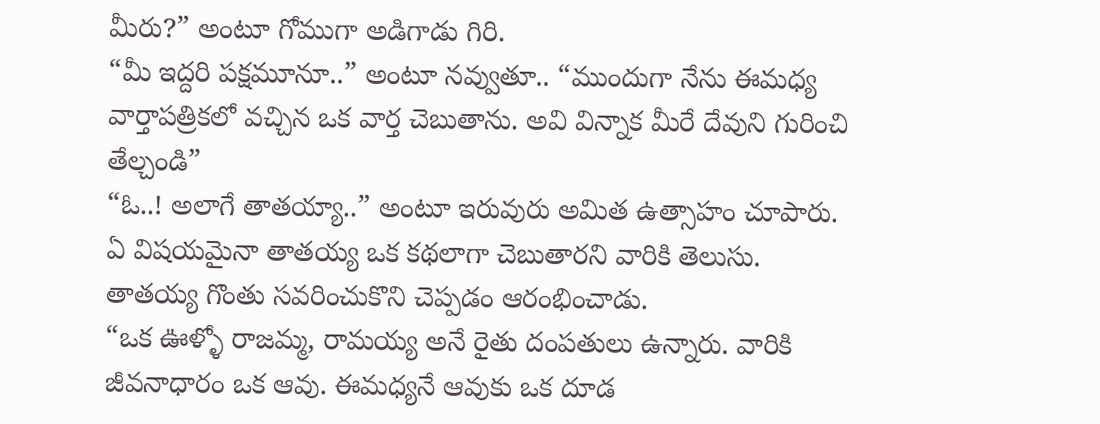మీరు?” అంటూ గోముగా అడిగాడు గిరి.
“మీ ఇద్దరి పక్షమూనూ..” అంటూ నవ్వుతూ.. “ముందుగా నేను ఈమధ్య వార్తాపత్రికలో వచ్చిన ఒక వార్త చెబుతాను. అవి విన్నాక మీరే దేవుని గురించి తేల్చండి”
“ఓ..! అలాగే తాతయ్యా..” అంటూ ఇరువురు అమిత ఉత్సాహం చూపారు. ఏ విషయమైనా తాతయ్య ఒక కథలాగా చెబుతారని వారికి తెలుసు.
తాతయ్య గొంతు సవరించుకొని చెప్పడం ఆరంభించాడు.
“ఒక ఊళ్ళో రాజమ్మ, రామయ్య అనే రైతు దంపతులు ఉన్నారు. వారికి జీవనాధారం ఒక ఆవు. ఈమధ్యనే ఆవుకు ఒక దూడ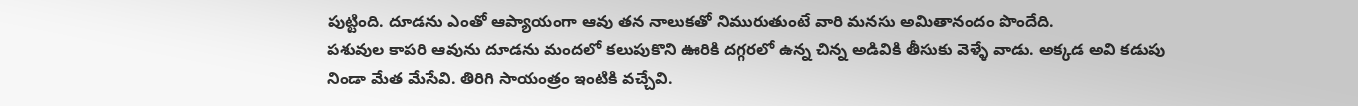పుట్టింది. దూడను ఎంతో ఆప్యాయంగా ఆవు తన నాలుకతో నిమురుతుంటే వారి మనసు అమితానందం పొందేది.
పశువుల కాపరి ఆవును దూడను మందలో కలుపుకొని ఊరికి దగ్గరలో ఉన్న చిన్న అడివికి తీసుకు వెళ్ళే వాడు. అక్కడ అవి కడుపు నిండా మేత మేసేవి. తిరిగి సాయంత్రం ఇంటికి వచ్చేవి.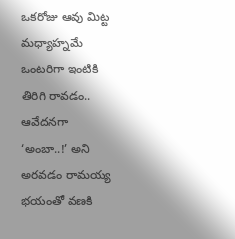ఒకరోజు ఆవు మిట్ట మధ్యాహ్నమే ఒంటరిగా ఇంటికి తిరిగి రావడం.. ఆవేదనగా ‘అంబా..!’ అని అరవడం రామయ్య భయంతో వణకి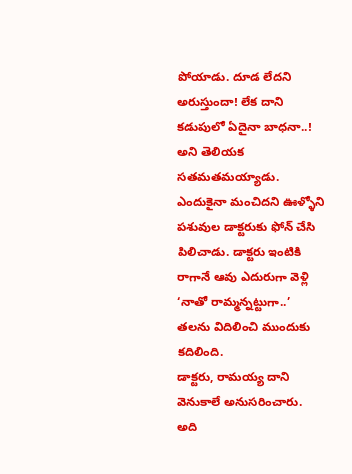పోయాడు. దూడ లేదని అరుస్తుందా! లేక దాని కడుపులో ఏదైనా బాధనా..! అని తెలియక సతమతమయ్యాడు. ఎందుకైనా మంచిదని ఊళ్ళోని పశువుల డాక్టరుకు ఫోన్ చేసి పిలిచాడు. డాక్టరు ఇంటికి రాగానే ఆవు ఎదురుగా వెళ్లి ‘నాతో రామ్మన్నట్టుగా..’ తలను విదిలించి ముందుకు కదిలింది.
డాక్టరు, రామయ్య దాని వెనుకాలే అనుసరించారు. అది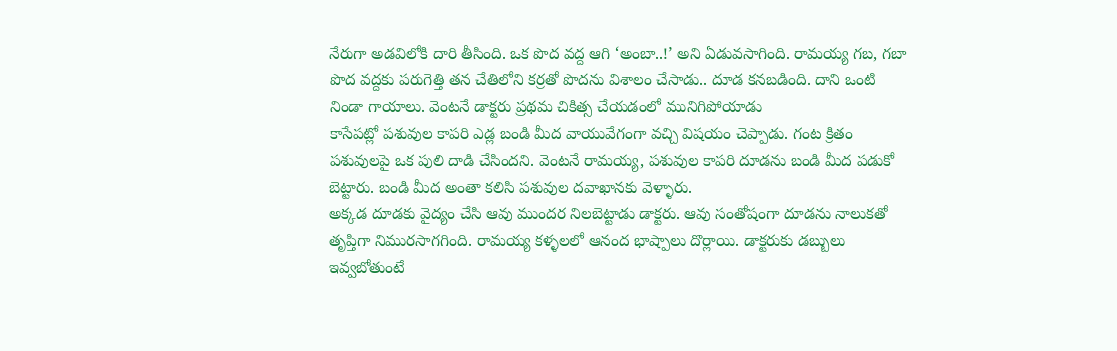నేరుగా అడవిలోకి దారి తీసింది. ఒక పొద వద్ద ఆగి ‘అంబా..!’ అని ఏడువసాగింది. రామయ్య గబ, గబా పొద వద్దకు పరుగెత్తి తన చేతిలోని కర్రతో పొదను విశాలం చేసాడు.. దూడ కనబడింది. దాని ఒంటి నిండా గాయాలు. వెంటనే డాక్టరు ప్రథమ చికిత్స చేయడంలో మునిగిపోయాడు
కాసేపట్లో పశువుల కాపరి ఎడ్ల బండి మీద వాయువేగంగా వచ్చి విషయం చెప్పాడు. గంట క్రితం పశువులపై ఒక పులి దాడి చేసిందని. వెంటనే రామయ్య, పశువుల కాపరి దూడను బండి మీద పడుకో బెట్టారు. బండి మీద అంతా కలిసి పశువుల దవాఖానకు వెళ్ళారు.
అక్కడ దూడకు వైద్యం చేసి ఆవు ముందర నిలబెట్టాడు డాక్టరు. ఆవు సంతోషంగా దూడను నాలుకతో తృప్తిగా నిమురసాగగింది. రామయ్య కళ్ళలలో ఆనంద భాష్పాలు దొర్లాయి. డాక్టరుకు డబ్బులు ఇవ్వబోతుంటే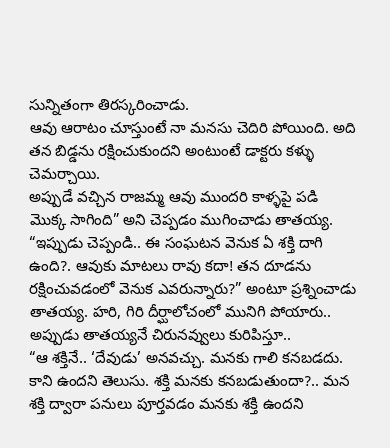సున్నితంగా తిరస్కరించాడు.
ఆవు ఆరాటం చూస్తుంటే నా మనసు చెదిరి పోయింది. అది తన బిడ్డను రక్షించుకుందని అంటుంటే డాక్టరు కళ్ళు చెమర్చాయి.
అప్పుడే వచ్చిన రాజమ్మ ఆవు ముందరి కాళ్ళపై పడి మొక్క సాగింది” అని చెప్పడం ముగించాడు తాతయ్య.
“ఇప్పుడు చెప్పండి.. ఈ సంఘటన వెనుక ఏ శక్తి దాగి ఉంది?. ఆవుకు మాటలు రావు కదా! తన దూడను రక్షించువడంలో వెనుక ఎవరున్నారు?” అంటూ ప్రశ్నించాడు తాతయ్య. హరి, గిరి దీర్ఘాలోచంలో మునిగి పోయారు.. అప్పుడు తాతయ్యనే చిరునవ్వులు కురిపిస్తూ..
“ఆ శక్తినే.. ‘దేవుడు’ అనవచ్చు. మనకు గాలి కనబడదు. కాని ఉందని తెలుసు. శక్తి మనకు కనబడుతుందా?.. మన శక్తి ద్వారా పనులు పూర్తవడం మనకు శక్తి ఉందని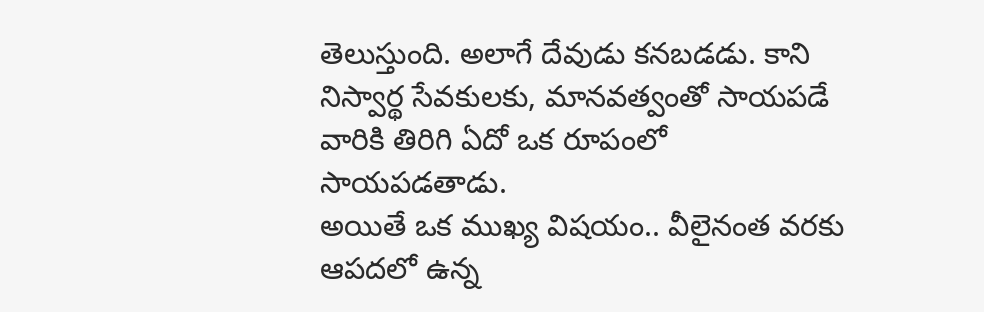తెలుస్తుంది. అలాగే దేవుడు కనబడడు. కాని నిస్వార్థ సేవకులకు, మానవత్వంతో సాయపడే వారికి తిరిగి ఏదో ఒక రూపంలో సాయపడతాడు.
అయితే ఒక ముఖ్య విషయం.. వీలైనంత వరకు ఆపదలో ఉన్న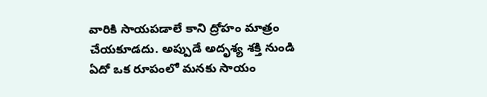వారికి సాయపడాలే కాని ద్రోహం మాత్రం చేయకూడదు. అప్పుడే అదృశ్య శక్తి నుండి ఏదో ఒక రూపంలో మనకు సాయం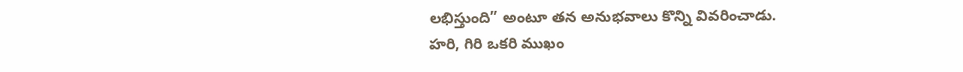లభిస్తుంది” అంటూ తన అనుభవాలు కొన్ని వివరించాడు.
హరి, గిరి ఒకరి ముఖం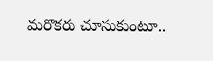మరొకరు చూసుకుంటూ..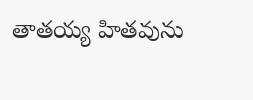తాతయ్య హితవును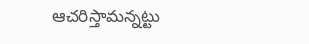ఆచరిస్తామన్నట్టు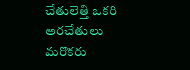చేతులెత్తి ఒకరి అరచేతులు మరొకరు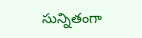సున్నితంగా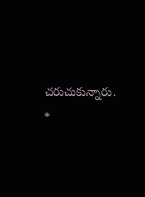చరుచుకున్నారు. *